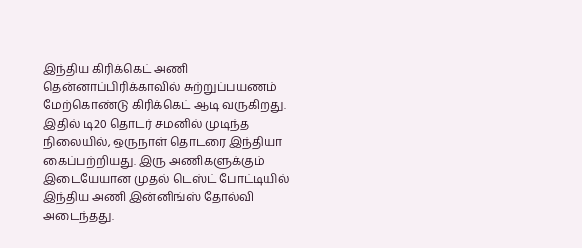இந்திய கிரிக்கெட் அணி தென்னாப்பிரிக்காவில் சுற்றுப்பயணம் மேற்கொண்டு கிரிக்கெட் ஆடி வருகிறது. இதில் டி20 தொடர் சமனில் முடிந்த நிலையில், ஒருநாள் தொடரை இந்தியா கைப்பற்றியது. இரு அணிகளுக்கும் இடையேயான முதல் டெஸ்ட் போட்டியில் இந்திய அணி இன்னிங்ஸ் தோல்வி அடைந்தது.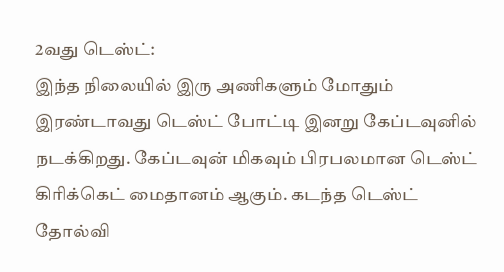2வது டெஸ்ட்:
இந்த நிலையில் இரு அணிகளும் மோதும் இரண்டாவது டெஸ்ட் போட்டி இனறு கேப்டவுனில் நடக்கிறது. கேப்டவுன் மிகவும் பிரபலமான டெஸ்ட் கிரிக்கெட் மைதானம் ஆகும். கடந்த டெஸ்ட் தோல்வி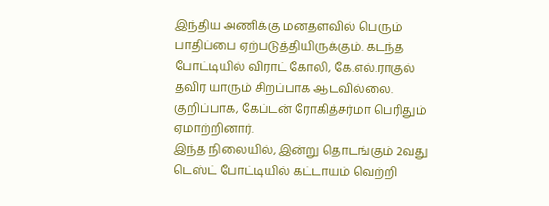இந்திய அணிக்கு மனதளவில் பெரும் பாதிப்பை ஏற்படுத்தியிருக்கும். கடந்த போட்டியில் விராட் கோலி, கே.எல்.ராகுல் தவிர யாரும் சிறப்பாக ஆடவில்லை. குறிப்பாக, கேப்டன் ரோகித்சர்மா பெரிதும் ஏமாற்றினார்.
இந்த நிலையில், இன்று தொடங்கும் 2வது டெஸ்ட் போட்டியில் கட்டாயம் வெற்றி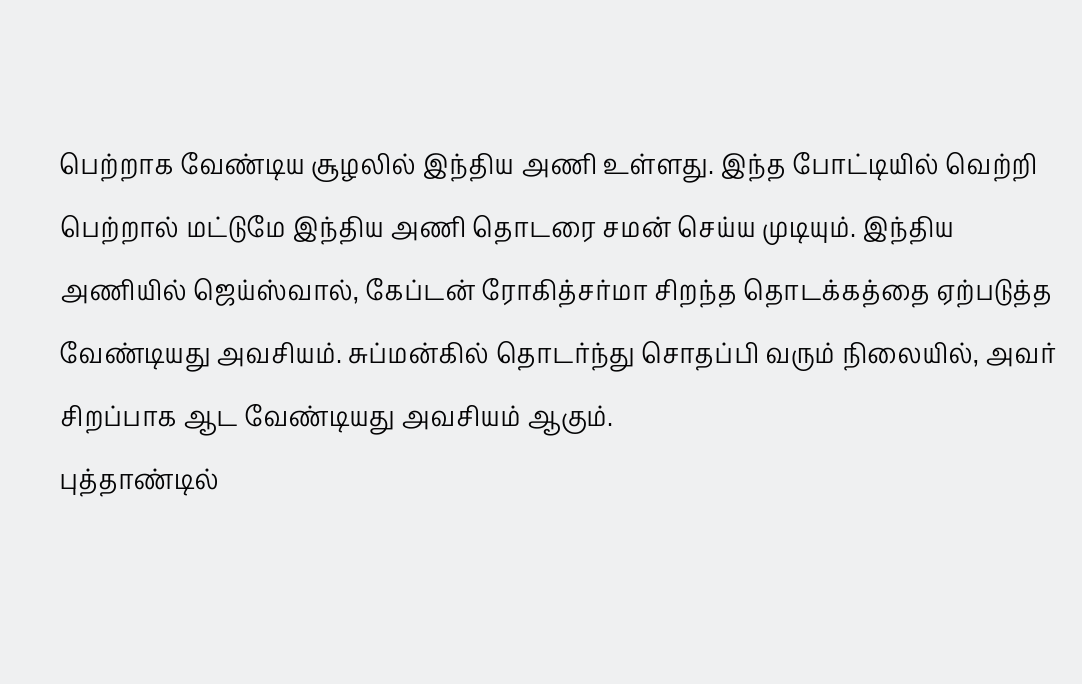பெற்றாக வேண்டிய சூழலில் இந்திய அணி உள்ளது. இந்த போட்டியில் வெற்றி பெற்றால் மட்டுமே இந்திய அணி தொடரை சமன் செய்ய முடியும். இந்திய அணியில் ஜெய்ஸ்வால், கேப்டன் ரோகித்சர்மா சிறந்த தொடக்கத்தை ஏற்படுத்த வேண்டியது அவசியம். சுப்மன்கில் தொடர்ந்து சொதப்பி வரும் நிலையில், அவர் சிறப்பாக ஆட வேண்டியது அவசியம் ஆகும்.
புத்தாண்டில்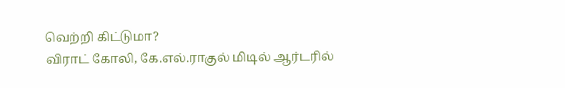வெற்றி கிட்டுமா?
விராட் கோலி, கே.எல்.ராகுல் மிடில் ஆர்டரில்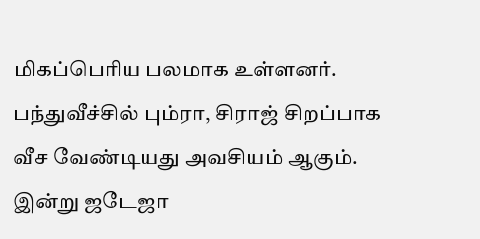மிகப்பெரிய பலமாக உள்ளனர். பந்துவீச்சில் பும்ரா, சிராஜ் சிறப்பாக வீச வேண்டியது அவசியம் ஆகும். இன்று ஜடேஜா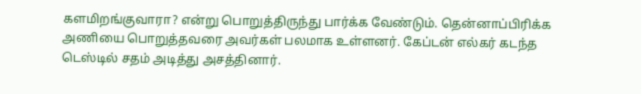களமிறங்குவாரா? என்று பொறுத்திருந்து பார்க்க வேண்டும். தென்னாப்பிரிக்க அணியை பொறுத்தவரை அவர்கள் பலமாக உள்ளனர். கேப்டன் எல்கர் கடந்த டெஸ்டில் சதம் அடித்து அசத்தினார்.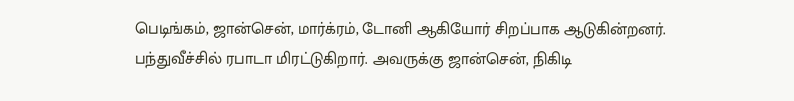பெடிங்கம், ஜான்சென், மார்க்ரம், டோனி ஆகியோர் சிறப்பாக ஆடுகின்றனர்.
பந்துவீச்சில் ரபாடா மிரட்டுகிறார். அவருக்கு ஜான்சென், நிகிடி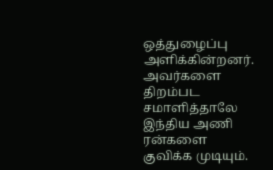ஒத்துழைப்பு அளிக்கின்றனர். அவர்களை திறம்பட சமாளித்தாலே இந்திய அணி ரன்களை குவிக்க முடியும்.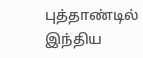புத்தாண்டில் இந்திய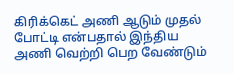கிரிக்கெட் அணி ஆடும் முதல் போட்டி என்பதால் இந்திய அணி வெற்றி பெற வேண்டும்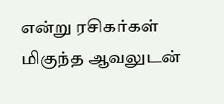என்று ரசிகர்கள் மிகுந்த ஆவலுடன்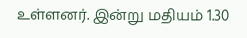உள்ளனர். இன்று மதியம் 1.30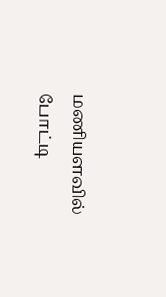மணியளவில் போட்டி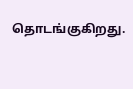தொடங்குகிறது.